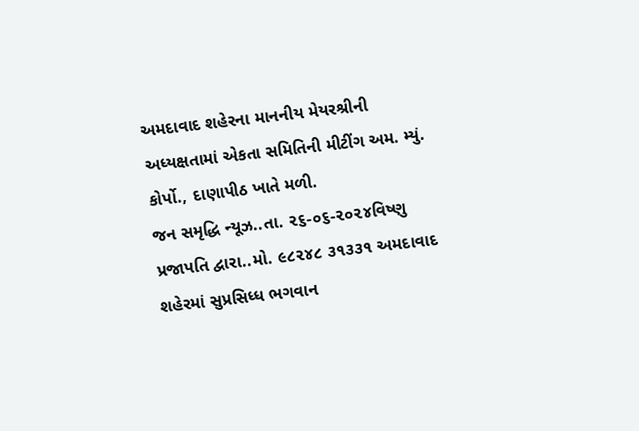અમદાવાદ શહેરના માનનીય મેયરશ્રીની અધ્યક્ષતામાં એકતા સમિતિની મીટીંગ અમ. મ્યું. કોર્પો., દાણાપીઠ ખાતે મળી.
જન સમૃદ્ધિ ન્યૂઝ..તા. ૨૬-૦૬-૨૦૨૪વિષ્ણુ પ્રજાપતિ દ્વારા..મો. ૯૮૨૪૮ ૩૧૩૩૧ અમદાવાદ શહેરમાં સુપ્રસિધ્ધ ભગવાન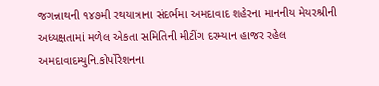જગન્નાથની ૧૪૭મી રથયાત્રાના સંદર્ભમા અમદાવાદ શહેરના માનનીય મેયરશ્રીની અધ્યક્ષતામાં મળેલ એકતા સમિતિની મીટીંગ દરમ્યાન હાજર રહેલ અમદાવાદમ્યુનિ.કોર્પોરેશનના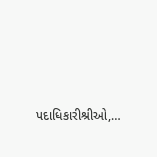પદાધિકારીશ્રીઓ,…